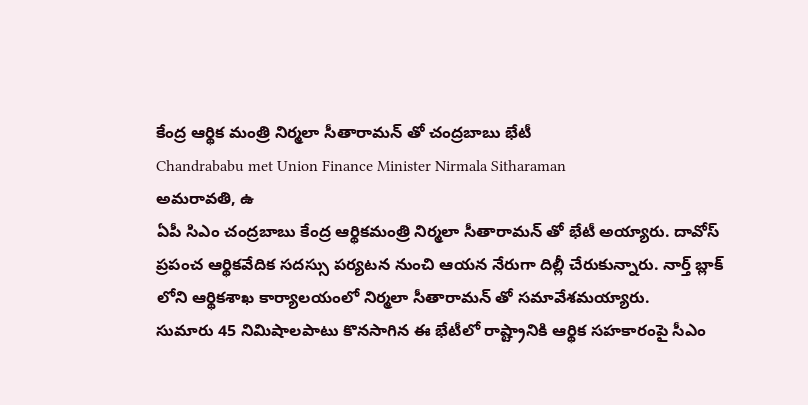కేంద్ర ఆర్థిక మంత్రి నిర్మలా సీతారామన్ తో చంద్రబాబు భేటీ
Chandrababu met Union Finance Minister Nirmala Sitharaman
అమరావతి, ఉ
ఏపీ సిఎం చంద్రబాబు కేంద్ర ఆర్థికమంత్రి నిర్మలా సీతారామన్ తో భేటీ అయ్యారు. దావోస్ ప్రపంచ ఆర్థికవేదిక సదస్సు పర్యటన నుంచి ఆయన నేరుగా దిల్లీ చేరుకున్నారు. నార్త్ బ్లాక్ లోని ఆర్థికశాఖ కార్యాలయంలో నిర్మలా సీతారామన్ తో సమావేశమయ్యారు.
సుమారు 45 నిమిషాలపాటు కొనసాగిన ఈ భేటీలో రాష్ట్రానికి ఆర్థిక సహకారంపై సీఎం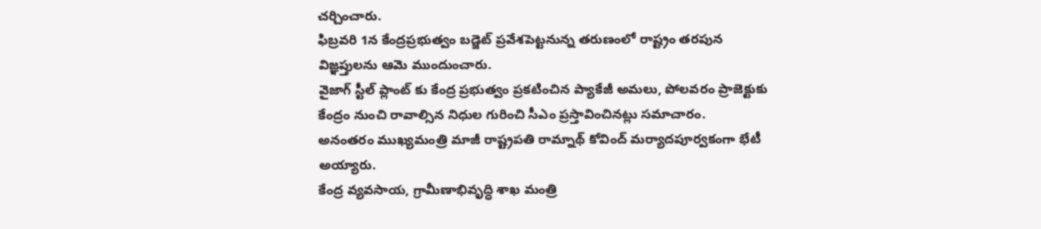చర్చించారు.
ఫిబ్రవరి 1న కేంద్రప్రభుత్వం బడ్జెట్ ప్రవేశపెట్టనున్న తరుణంలో రాష్ట్రం తరపున విజ్ఞప్తులను ఆమె ముందుంచారు.
వైజాగ్ స్టీల్ ప్లాంట్ కు కేంద్ర ప్రభుత్వం ప్రకటించిన ప్యాకేజీ అమలు, పోలవరం ప్రాజెక్టుకు కేంద్రం నుంచి రావాల్సిన నిధుల గురించి సీఎం ప్రస్తావించినట్లు సమాచారం.
అనంతరం ముఖ్యమంత్రి మాజీ రాష్ట్రపతి రామ్నాథ్ కోవింద్ మర్యాదపూర్వకంగా భేటీ అయ్యారు.
కేంద్ర వ్యవసాయ, గ్రామీణాభివృద్ధి శాఖ మంత్రి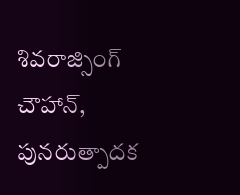శివరాజ్సింగ్ చౌహాన్, పునరుత్పాదక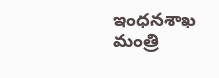ఇంధనశాఖ మంత్రి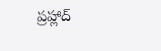ప్రహ్లాద్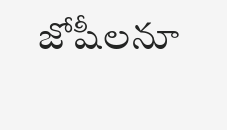జోషీలనూ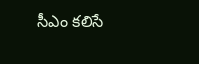సీఎం కలిసే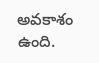అవకాశం ఉంది.